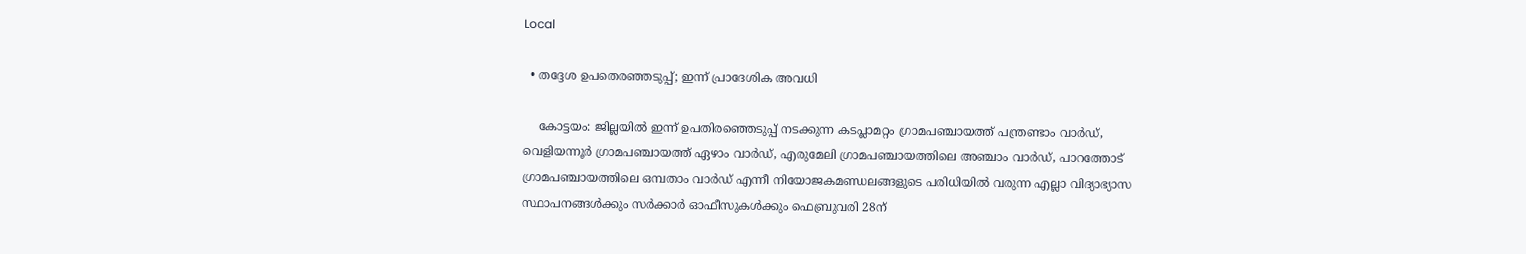Local

  • തദ്ദേശ ഉപതെരഞ്ഞടുപ്പ്; ഇന്ന് പ്രാദേശിക അവധി

    കോട്ടയം: ജില്ലയിൽ ഇന്ന് ഉപതിരഞ്ഞെടുപ്പ് നടക്കുന്ന കടപ്ലാമറ്റം ഗ്രാമപഞ്ചായത്ത് പന്ത്രണ്ടാം വാർഡ്, വെളിയന്നൂർ ഗ്രാമപഞ്ചായത്ത് ഏഴാം വാർഡ്, എരുമേലി ഗ്രാമപഞ്ചായത്തിലെ അഞ്ചാം വാർഡ്, പാറത്തോട് ഗ്രാമപഞ്ചായത്തിലെ ഒമ്പതാം വാർഡ് എന്നീ നിയോജകമണ്ഡലങ്ങളുടെ പരിധിയിൽ വരുന്ന എല്ലാ വിദ്യാഭ്യാസ സ്ഥാപനങ്ങൾക്കും സർക്കാർ ഓഫീസുകൾക്കും ഫെബ്രുവരി 28ന്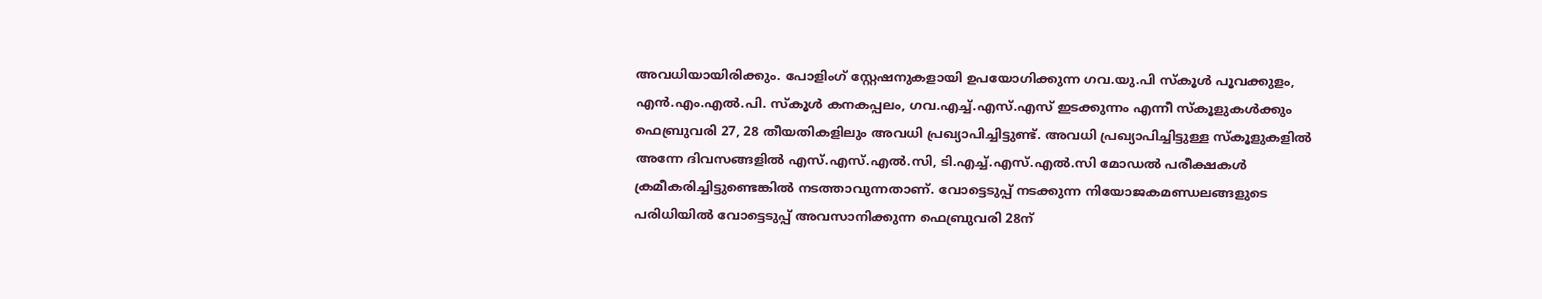അവധിയായിരിക്കും. പോളിംഗ് സ്റ്റേഷനുകളായി ഉപയോഗിക്കുന്ന ഗവ.യു.പി സ്‌കൂൾ പൂവക്കുളം, എൻ.എം.എൽ.പി. സ്‌കൂൾ കനകപ്പലം, ഗവ.എച്ച്.എസ്.എസ് ഇടക്കുന്നം എന്നീ സ്‌കൂളുകൾക്കും ഫെബ്രുവരി 27, 28 തീയതികളിലും അവധി പ്രഖ്യാപിച്ചിട്ടുണ്ട്. അവധി പ്രഖ്യാപിച്ചിട്ടുള്ള സ്‌കൂളുകളിൽ അന്നേ ദിവസങ്ങളിൽ എസ്.എസ്.എൽ.സി, ടി.എച്ച്.എസ്.എൽ.സി മോഡൽ പരീക്ഷകൾ ക്രമീകരിച്ചിട്ടുണ്ടെങ്കിൽ നടത്താവുന്നതാണ്. വോട്ടെടുപ്പ് നടക്കുന്ന നിയോജകമണ്ഡലങ്ങളുടെ പരിധിയിൽ വോട്ടെടുപ്പ് അവസാനിക്കുന്ന ഫെബ്രുവരി 28ന്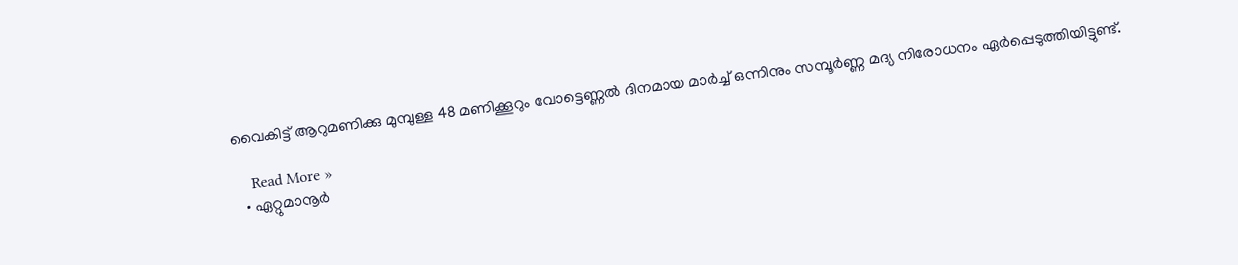വൈകിട്ട് ആറുമണിക്കു മുമ്പുള്ള 48 മണിക്കൂറും വോട്ടെണ്ണൽ ദിനമായ മാർച്ച് ഒന്നിനും സമ്പൂർണ്ണ മദ്യ നിരോധനം ഏർപ്പെടുത്തിയിട്ടുണ്ട്.

    Read More »
  • ഏറ്റുമാനൂർ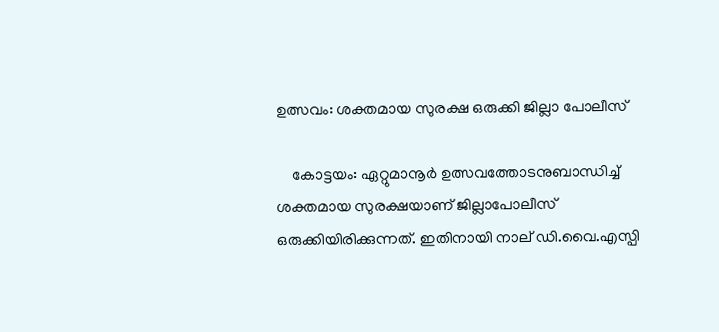ഉത്സവം: ശക്തമായ സുരക്ഷ ഒരുക്കി ജില്ലാ പോലീസ്

    കോട്ടയം: ഏറ്റുമാനൂർ ഉത്സവത്തോടനുബാന്ധിച്ച് ശക്തമായ സുരക്ഷയാണ് ജില്ലാപോലീസ് ഒരുക്കിയിരിക്കുന്നത്. ഇതിനായി നാല് ഡി.വൈ.എസ്പി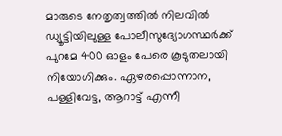മാരുടെ നേതൃത്വത്തിൽ നിലവിൽ ഡ്യൂട്ടിയിലുള്ള പോലീസുദ്യോഗസ്ഥർക്ക് പുറമേ 400 ഓളം പേരെ കൂടുതലായി നിയോഗിക്കും. ഏഴരപ്പൊന്നാന, പള്ളിവേട്ട, ആറാട്ട് എന്നീ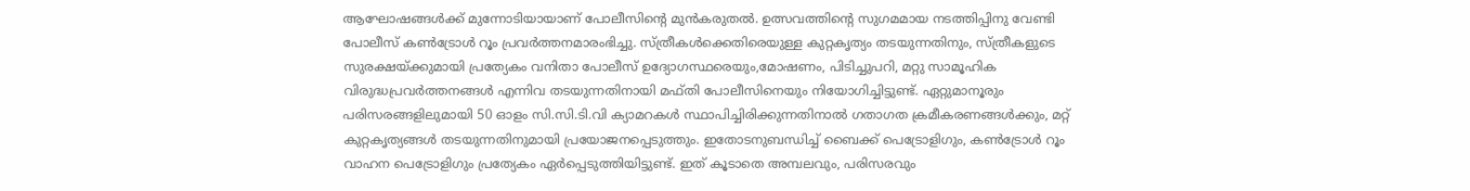ആഘോഷങ്ങൾക്ക് മുന്നോടിയായാണ് പോലീസിന്റെ മുൻകരുതൽ. ഉത്സവത്തിന്റെ സുഗമമായ നടത്തിപ്പിനു വേണ്ടി പോലീസ് കൺട്രോൾ റൂം പ്രവർത്തനമാരംഭിച്ചു. സ്ത്രീകൾക്കെതിരെയുള്ള കുറ്റകൃത്യം തടയുന്നതിനും, സ്ത്രീകളുടെ സുരക്ഷയ്ക്കുമായി പ്രത്യേകം വനിതാ പോലീസ് ഉദ്യോഗസ്ഥരെയും,മോഷണം, പിടിച്ചുപറി, മറ്റു സാമൂഹിക വിരുദ്ധപ്രവർത്തനങ്ങൾ എന്നിവ തടയുന്നതിനായി മഫ്തി പോലീസിനെയും നിയോഗിച്ചിട്ടുണ്ട്. ഏറ്റുമാനൂരും പരിസരങ്ങളിലുമായി 50 ഓളം സി.സി.ടി.വി ക്യാമറകൾ സ്ഥാപിച്ചിരിക്കുന്നതിനാൽ ഗതാഗത ക്രമീകരണങ്ങൾക്കും, മറ്റ് കുറ്റകൃത്യങ്ങൾ തടയുന്നതിനുമായി പ്രയോജനപ്പെടുത്തും. ഇതോടനുബന്ധിച്ച് ബൈക്ക് പെട്രോളിഗും, കൺട്രോൾ റൂം വാഹന പെട്രോളിഗും പ്രത്യേകം ഏർപ്പെടുത്തിയിട്ടുണ്ട്. ഇത് കൂടാതെ അമ്പലവും, പരിസരവും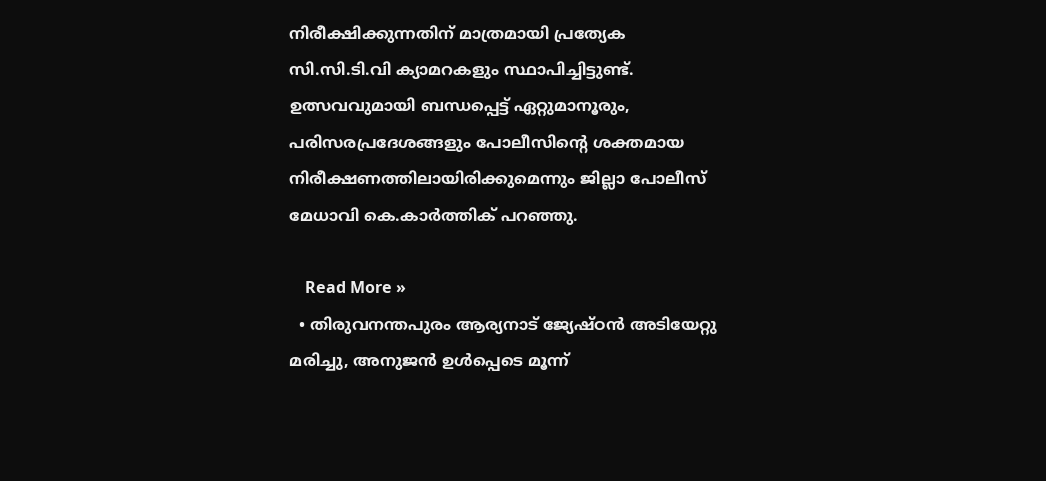നിരീക്ഷിക്കുന്നതിന് മാത്രമായി പ്രത്യേക സി.സി.ടി.വി ക്യാമറകളും സ്ഥാപിച്ചിട്ടുണ്ട്. ഉത്സവവുമായി ബന്ധപ്പെട്ട് ഏറ്റുമാനൂരും, പരിസരപ്രദേശങ്ങളും പോലീസിന്റെ ശക്തമായ നിരീക്ഷണത്തിലായിരിക്കുമെന്നും ജില്ലാ പോലീസ് മേധാവി കെ.കാർത്തിക് പറഞ്ഞു.

    Read More »
  • തിരുവനന്തപുരം ആര്യനാട് ജ്യേഷ്ഠൻ അടിയേറ്റു മരിച്ചു, അനുജൻ ഉൾപ്പെടെ മൂന്ന്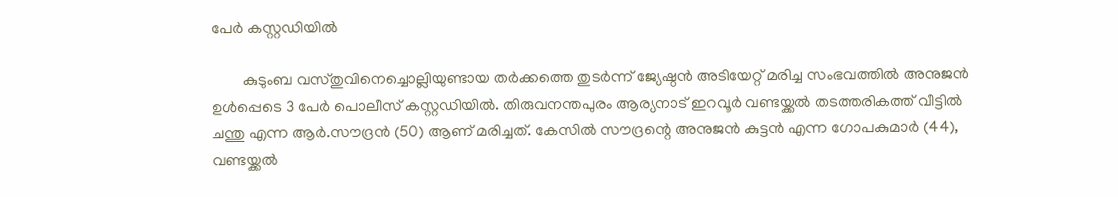പേർ കസ്റ്റഡിയിൽ

        കുടുംബ വസ്തുവിനെച്ചൊല്ലിയുണ്ടായ തർക്കത്തെ തുടർന്ന് ജ്യേഷ്ഠൻ അടിയേറ്റ് മരിച്ച സംഭവത്തിൽ അനുജൻ ഉൾപ്പെടെ 3 പേർ പെ‌ാലീസ് കസ്റ്റഡിയിൽ. തിരുവനന്തപുരം ആര്യനാട് ഇറവൂർ വണ്ടയ്ക്കൽ തടത്തരികത്ത് വീട്ടിൽ ചന്തു എന്ന ആർ.സൗദ്രൻ (50) ആണ് മരിച്ചത്. കേസിൽ സൗദ്രന്റെ അനുജൻ കുട്ടൻ എന്ന ഗോപകുമാർ (44), വണ്ടയ്ക്കൽ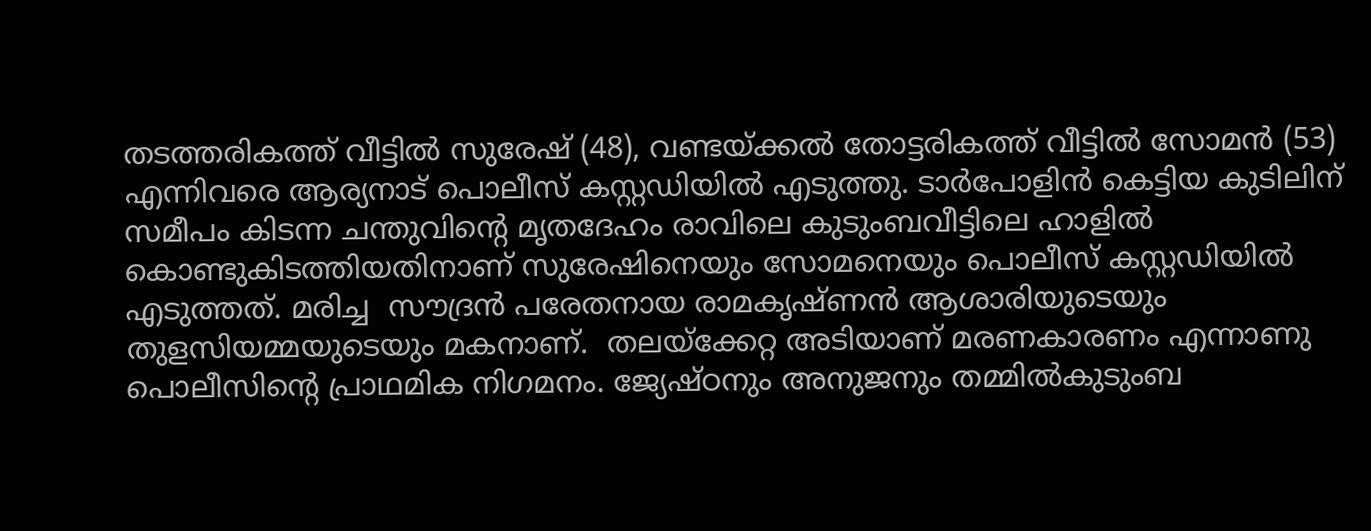തടത്തരികത്ത് വീട്ടിൽ സുരേഷ് (48), വണ്ടയ്ക്കൽ തോട്ടരികത്ത് വീട്ടിൽ സോമൻ (53) എന്നിവരെ ആര്യനാട് പെ‌ാലീസ് കസ്റ്റഡിയിൽ എടുത്തു. ടാർപോളിൻ കെട്ടിയ കുടിലിന് സമീപം കിടന്ന ചന്തുവിന്റെ മൃതദേഹം രാവിലെ കുടുംബവീട്ടിലെ ഹാളിൽ കെ‌ാണ്ടുകിടത്തിയതിനാണ് സുരേഷിനെയും സോമനെയും പെ‌ാലീസ് കസ്റ്റഡിയിൽ എടുത്തത്. മരിച്ച  സൗദ്രൻ പരേതനായ രാമകൃഷ്ണൻ ആശാരിയുടെയും തുളസിയമ്മയുടെയും മകനാണ്.  തലയ്ക്കേറ്റ അടിയാണ് മരണകാരണം എന്നാണു പെ‌ാലീസിന്റെ പ്രാഥമിക നിഗമനം. ജ്യേഷ്ഠനും അനുജനും തമ്മിൽകുടുംബ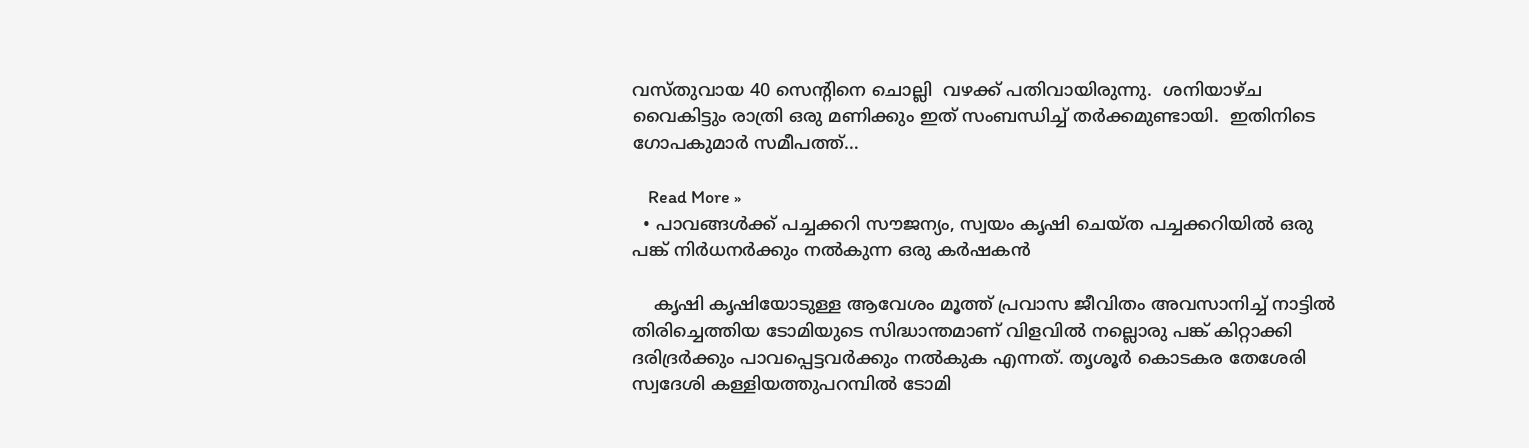വസ്തുവായ 40 സെന്റിനെ ‌ചൊല്ലി  വഴക്ക് പതിവായിരുന്നു.  ശനിയാഴ്ച വൈകിട്ടും രാത്രി ഒരു മണിക്കും ഇത് സംബന്ധിച്ച് തർക്കമുണ്ടായി.  ഇതിനിടെ ഗോപകുമാർ സമീപത്ത്…

    Read More »
  • പാവങ്ങൾക്ക് പച്ചക്കറി സൗജന്യം, സ്വയം കൃഷി ചെയ്ത പച്ചക്കറിയിൽ ഒരു പങ്ക് നിർധനർക്കും നൽകുന്ന ഒരു കർഷകൻ

    കൃഷി കൃഷിയോടുള്ള ആവേശം മൂത്ത് പ്രവാസ ജീവിതം അവസാനിച്ച്‌ നാട്ടിൽ തിരിച്ചെത്തിയ ടോമിയുടെ സിദ്ധാന്തമാണ് വിളവിൽ നല്ലൊരു പങ്ക് കിറ്റാക്കി ദരിദ്രർക്കും പാവപ്പെട്ടവർക്കും നൽകുക എന്നത്. തൃശൂർ കൊടകര തേശേരി സ്വദേശി കള്ളിയത്തുപറമ്പിൽ ടോമി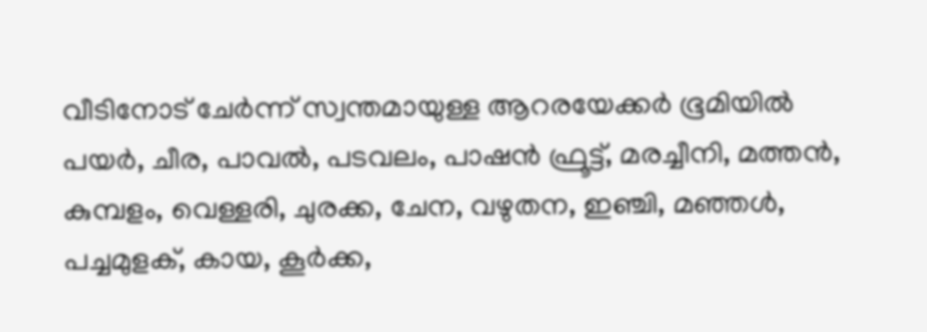വീടിനോട് ചേർന്ന് സ്വന്തമായുള്ള ആറരയേക്കർ ഭൂമിയിൽ പയർ, ചീര, പാവൽ, പടവലം, പാഷൻ ഫ്രൂട്ട്, മരച്ചീനി, മത്തൻ, കുമ്പളം, വെള്ളരി, ചുരക്ക, ചേന, വഴുതന, ഇഞ്ചി, മഞ്ഞൾ, പച്ചമുളക്, കായ, കൂർക്ക,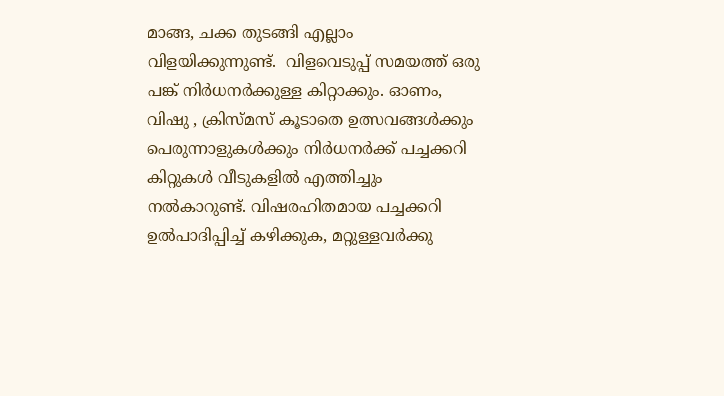മാങ്ങ, ചക്ക തുടങ്ങി എല്ലാം വിളയിക്കുന്നുണ്ട്.  വിളവെടുപ്പ് സമയത്ത് ഒരു പങ്ക് നിർധനർക്കുള്ള കിറ്റാക്കും. ഓണം, വിഷു , ക്രിസ്മസ് കൂടാതെ ഉത്സവങ്ങൾക്കും പെരുന്നാളുകൾക്കും നിർധനർക്ക് പച്ചക്കറി കിറ്റുകൾ വീടുകളിൽ എത്തിച്ചും നൽകാറുണ്ട്. വിഷരഹിതമായ പച്ചക്കറി ഉൽപാദിപ്പിച്ച് കഴിക്കുക, മറ്റുള്ളവർക്കു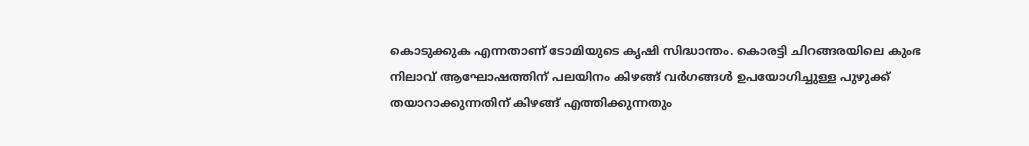കൊടുക്കുക എന്നതാണ് ടോമിയുടെ കൃഷി സിദ്ധാന്തം. കൊരട്ടി ചിറങ്ങരയിലെ കുംഭ നിലാവ് ആഘോഷത്തിന് പലയിനം കിഴങ്ങ് വർഗങ്ങൾ ഉപയോഗിച്ചുള്ള പുഴുക്ക് തയാറാക്കുന്നതിന് കിഴങ്ങ് എത്തിക്കുന്നതും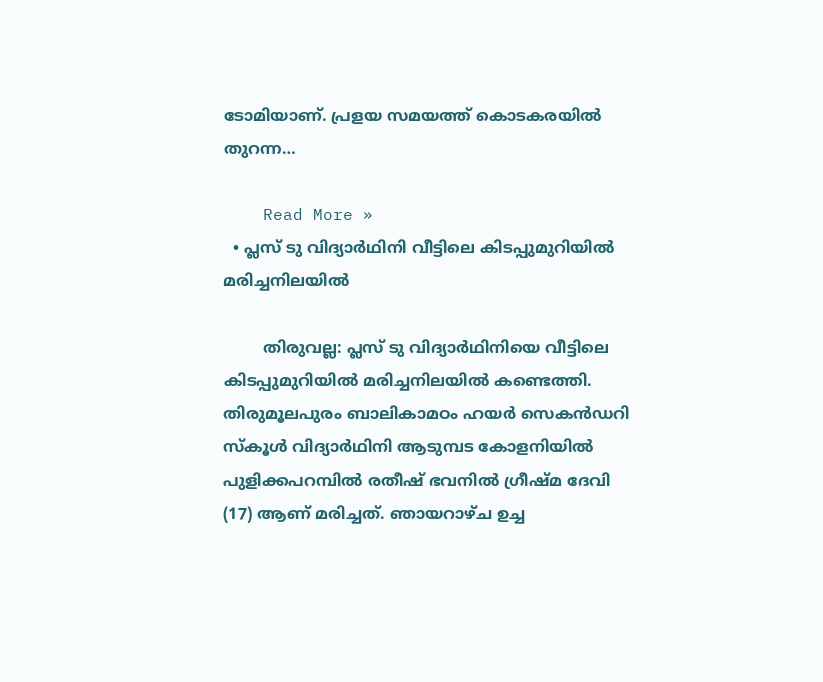ടോമിയാണ്. പ്രളയ സമയത്ത് കൊടകരയിൽ തുറന്ന…

    Read More »
  • പ്ലസ് ടു വിദ്യാര്‍ഥിനി വീട്ടിലെ കിടപ്പുമുറിയില്‍ മരിച്ചനിലയിൽ

        തിരുവല്ല: പ്ലസ് ടു വിദ്യാര്‍ഥിനിയെ വീട്ടിലെ കിടപ്പുമുറിയില്‍ മരിച്ചനിലയില്‍ കണ്ടെത്തി. തിരുമൂലപുരം ബാലികാമഠം ഹയര്‍ സെകന്‍ഡറി സ്‌കൂള്‍ വിദ്യാര്‍ഥിനി ആടുമ്പട കോളനിയില്‍ പുളിക്കപറമ്പില്‍ രതീഷ് ഭവനില്‍ ഗ്രീഷ്മ ദേവി (17) ആണ് മരിച്ചത്. ഞായറാഴ്ച ഉച്ച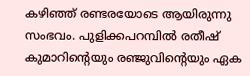കഴിഞ്ഞ് രണ്ടരയോടെ ആയിരുന്നു സംഭവം. പുളിക്കപറമ്പില്‍ രതീഷ് കുമാറിന്റെയും രഞ്ജുവിന്റെയും ഏക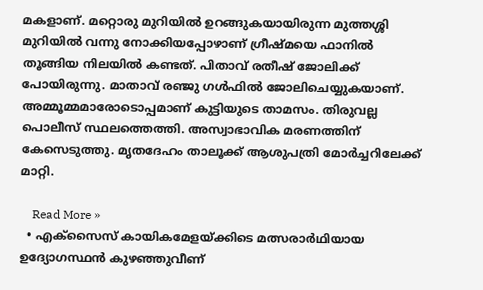മകളാണ്. മറ്റൊരു മുറിയില്‍ ഉറങ്ങുകയായിരുന്ന മുത്തശ്ശി മുറിയില്‍ വന്നു നോക്കിയപ്പോഴാണ് ഗ്രീഷ്മയെ ഫാനില്‍ തൂങ്ങിയ നിലയില്‍ കണ്ടത്. പിതാവ് രതീഷ് ജോലിക്ക് പോയിരുന്നു. മാതാവ് രഞ്ജു ഗള്‍ഫില്‍ ജോലിചെയ്യുകയാണ്. അമ്മൂമ്മമാരോടൊപ്പമാണ് കുട്ടിയുടെ താമസം. തിരുവല്ല പൊലീസ് സ്ഥലത്തെത്തി. അസ്വാഭാവിക മരണത്തിന് കേസെടുത്തു. മൃതദേഹം താലൂക്ക് ആശുപത്രി മോര്‍ച്ചറിലേക്ക് മാറ്റി.

    Read More »
  • എക്സൈസ് കായികമേളയ്ക്കിടെ മത്സരാർഥിയായ  ഉദ്യോഗസ്ഥൻ കുഴഞ്ഞുവീണ്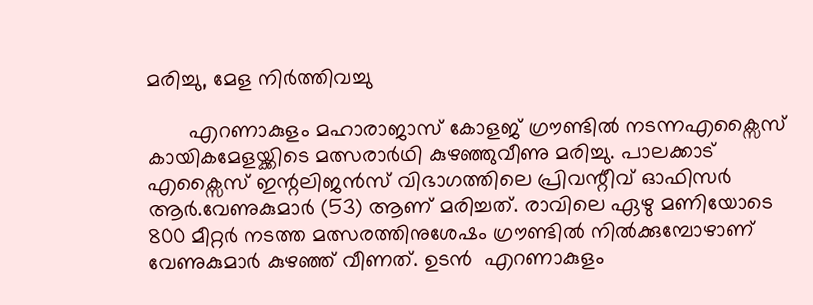മരിച്ചു, മേള നിർത്തിവച്ചു

       എറണാകുളം മഹാരാജാസ് കോളജ് ഗ്രൗണ്ടിൽ നടന്നഎക്സൈസ് കായികമേളയ്ക്കിടെ മത്സരാർഥി കുഴഞ്ഞുവീണു മരിച്ചു. പാലക്കാട് എക്സൈസ് ഇന്റലിജൻസ് വിഭാഗത്തിലെ പ്രിവന്റീവ് ഓഫിസർ ആർ.വേണുകുമാർ (53) ആണ് മരിച്ചത്. രാവിലെ ഏഴു മണിയോടെ 800 മീറ്റർ നടത്ത മത്സരത്തിനുശേഷം ഗ്രൗണ്ടിൽ നിൽക്കുമ്പോഴാണ് വേണുകുമാർ കുഴഞ്ഞ് വീണത്. ഉടൻ  എറണാകുളം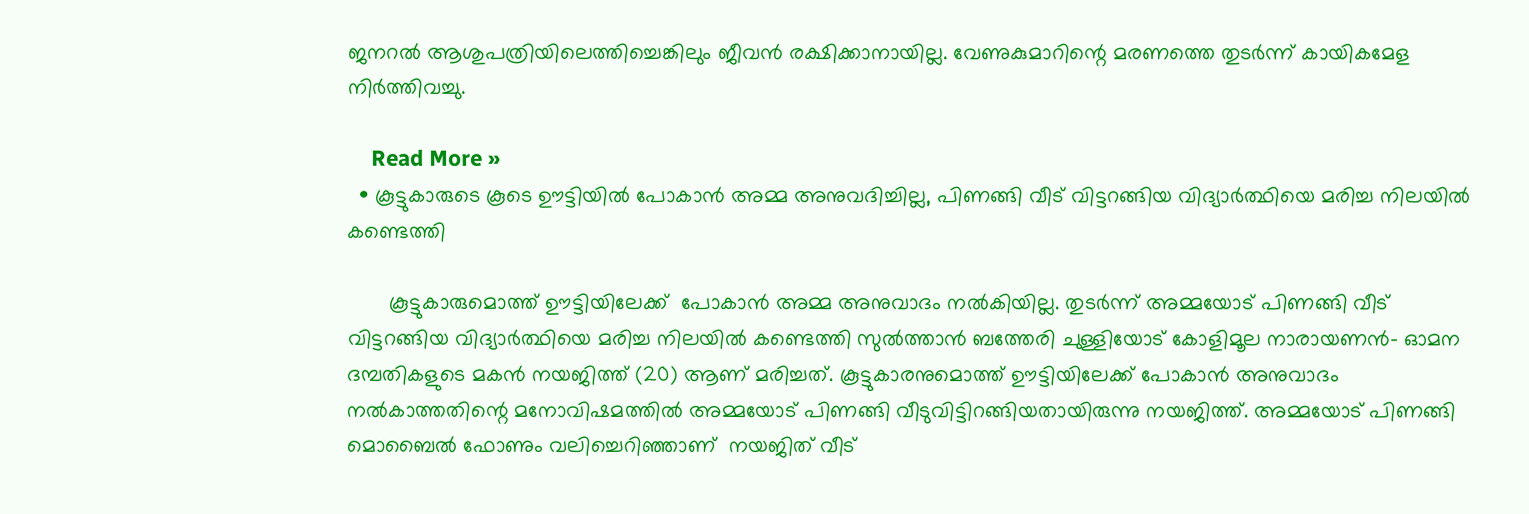ജനറൽ ആശുപത്രിയിലെത്തിച്ചെങ്കിലും ജീവൻ രക്ഷിക്കാനായില്ല. വേണുകുമാറിന്റെ മരണത്തെ തുടർന്ന് കായികമേള നിർത്തിവച്ചു.

    Read More »
  • കൂട്ടുകാരുടെ കൂടെ ഊട്ടിയിൽ പോകാൻ അമ്മ അനുവദിച്ചില്ല, പിണങ്ങി വീട് വിട്ടറങ്ങിയ വിദ്യാർത്ഥിയെ മരിച്ച നിലയില്‍ കണ്ടെത്തി

       കൂട്ടുകാരുമൊത്ത് ഊട്ടിയിലേക്ക്  പോകാൻ അമ്മ അനുവാദം നൽകിയില്ല. തുടർന്ന് അമ്മയോട് പിണങ്ങി വീട് വിട്ടറങ്ങിയ വിദ്യാർത്ഥിയെ മരിച്ച നിലയില്‍ കണ്ടെത്തി സുൽത്താൻ ബത്തേരി ചുള്ളിയോട് കോളിമൂല നാരായണന്‍- ഓമന ദമ്പതികളുടെ മകന്‍ നയജിത്ത് (20) ആണ് മരിച്ചത്. കൂട്ടുകാരനുമൊത്ത് ഊട്ടിയിലേക്ക് പോകാന്‍ അനുവാദം നല്‍കാത്തതിന്റെ മനോവിഷമത്തില്‍ അമ്മയോട് പിണങ്ങി വീടുവിട്ടിറങ്ങിയതായിരുന്നു നയജിത്ത്. അമ്മയോട് പിണങ്ങി മൊബൈൽ ഫോണും വലിച്ചെറിഞ്ഞാണ്  നയജിത് വീട്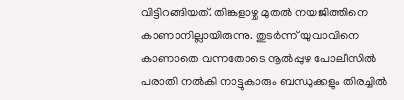വിട്ടിറങ്ങിയത്. തിങ്കളാഴ്ച മുതല്‍ നയജിത്തിനെ കാണാനില്ലായിരുന്നു. തുടർന്ന് യുവാവിനെ കാണാതെ വന്നതോടെ നൂല്‍പ്പുഴ പോലീസില്‍ പരാതി നൽകി നാട്ടുകാരും ബന്ധുക്കളും തിരച്ചില്‍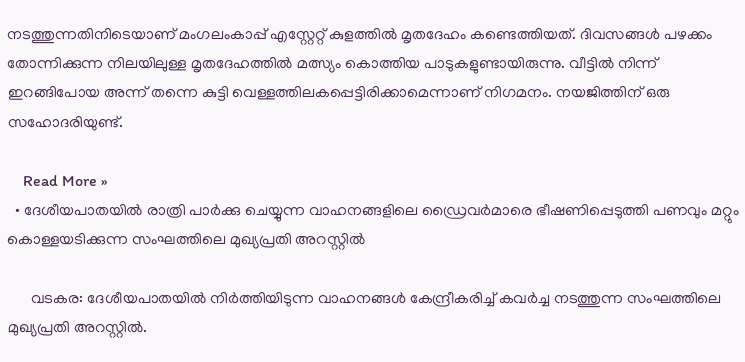നടത്തുന്നതിനിടെയാണ് മംഗലംകാപ്പ് എസ്റ്റേറ്റ് കുളത്തില്‍ മൃതദേഹം കണ്ടെത്തിയത്. ദിവസങ്ങള്‍ പഴക്കം തോന്നിക്കുന്ന നിലയിലുള്ള മൃതദേഹത്തില്‍ മത്സ്യം കൊത്തിയ പാടുകളുണ്ടായിരുന്നു. വീട്ടില്‍ നിന്ന് ഇറങ്ങിപോയ അന്ന് തന്നെ കുട്ടി വെള്ളത്തിലകപ്പെട്ടിരിക്കാമെന്നാണ് നിഗമനം. നയജിത്തിന് ഒരു സഹോദരിയുണ്ട്.

    Read More »
  • ദേശീയപാതയിൽ രാത്രി പാർക്കു ചെയ്യുന്ന വാഹനങ്ങളിലെ ഡ്രൈവർമാരെ ഭീഷണിപ്പെടുത്തി പണവും മറ്റും കൊള്ളയടിക്കുന്ന സംഘത്തിലെ മുഖ്യപ്രതി അറസ്റ്റിൽ

      വടകര: ദേശീയപാതയിൽ നിർത്തിയിടുന്ന വാഹനങ്ങൾ കേന്ദ്രീകരിച്ച് കവർച്ച നടത്തുന്ന സംഘത്തിലെ മുഖ്യപ്രതി അറസ്റ്റിൽ.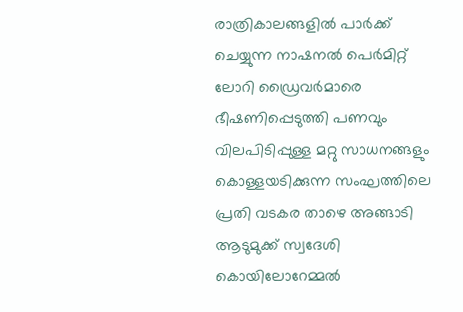രാത്രികാലങ്ങളിൽ പാർക്ക് ചെയ്യുന്ന നാഷനൽ പെർമിറ്റ് ലോറി ഡ്രൈവർമാരെ ഭീഷണിപ്പെടുത്തി പണവും വിലപിടിപ്പുള്ള മറ്റു സാധനങ്ങളും  കൊള്ളയടിക്കുന്ന സംഘത്തിലെ പ്രതി വടകര താഴെ അങ്ങാടി ആടുമുക്ക് സ്വദേശി കൊയിലോറേമ്മൽ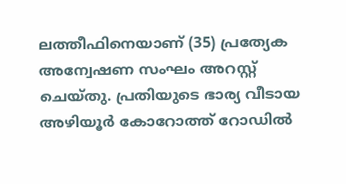ലത്തീഫിനെയാണ് (35) പ്രത്യേക അന്വേഷണ സംഘം അറസ്റ്റ് ചെയ്തു. പ്രതിയുടെ ഭാര്യ വീടായ അഴിയൂർ കോറോത്ത് റോഡിൽ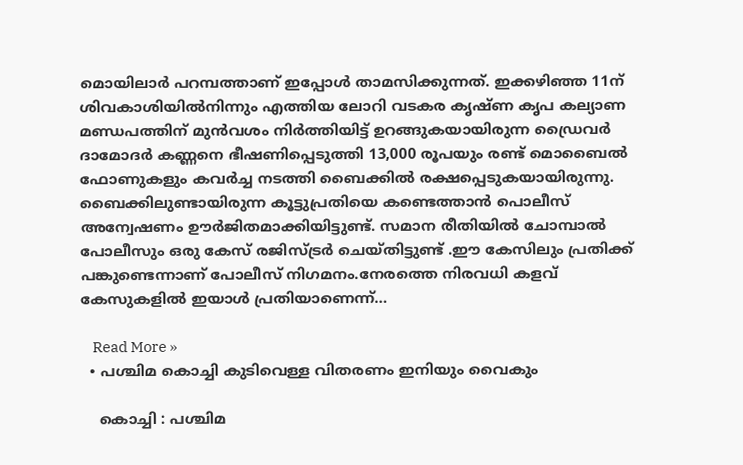മൊയിലാർ പറമ്പത്താണ് ഇപ്പോൾ താമസിക്കുന്നത്. ഇക്കഴിഞ്ഞ 11ന് ശിവകാശിയിൽനിന്നും എത്തിയ ലോറി വടകര കൃഷ്ണ കൃപ കല്യാണ മണ്ഡപത്തിന് മുൻവശം നിർത്തിയിട്ട് ഉറങ്ങുകയായിരുന്ന ഡ്രൈവർ ദാമോദർ കണ്ണനെ ഭീഷണിപ്പെടുത്തി 13,000 രൂപയും രണ്ട് മൊബൈൽ ഫോണുകളും കവർച്ച നടത്തി ബൈക്കിൽ രക്ഷപ്പെടുകയായിരുന്നു. ബൈക്കിലുണ്ടായിരുന്ന കൂട്ടുപ്രതിയെ കണ്ടെത്താൻ പൊലീസ് അന്വേഷണം ഊർജിതമാക്കിയിട്ടുണ്ട്. സമാന രീതിയിൽ ചോമ്പാൽ പോലീസും ഒരു കേസ് രജിസ്ട്രർ ചെയ്തിട്ടുണ്ട് .ഈ കേസിലും പ്രതിക്ക് പങ്കുണ്ടെന്നാണ് പോലീസ് നിഗമനം.നേരത്തെ നിരവധി കളവ് കേസുകളിൽ ഇയാൾ പ്രതിയാണെന്ന്…

    Read More »
  • പശ്ചിമ കൊച്ചി കുടിവെള്ള വിതരണം ഇനിയും വൈകും

    കൊച്ചി : പശ്ചിമ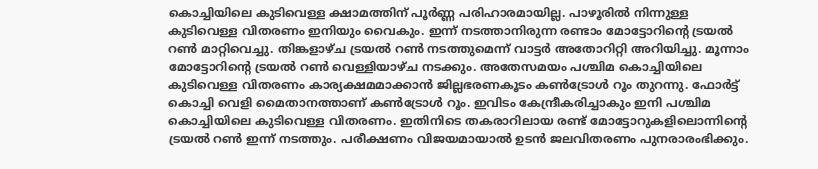കൊച്ചിയിലെ കുടിവെള്ള ക്ഷാമത്തിന് പൂ‍ർണ്ണ പരിഹാരമായില്ല. പാഴൂരിൽ നിന്നുള്ള കുടിവെള്ള വിതരണം ഇനിയും വൈകും. ഇന്ന് നടത്താനിരുന്ന രണ്ടാം മോട്ടോറിൻ്റെ ട്രയൽ റൺ മാറ്റിവെച്ചു. തിങ്കളാഴ്ച ട്രയൽ റൺ നടത്തുമെന്ന് വാട്ടർ അതോറിറ്റി അറിയിച്ചു. മൂന്നാം മോട്ടോറിൻ്റെ ട്രയൽ റൺ വെള്ളിയാഴ്ച നടക്കും. അതേസമയം പശ്ചിമ കൊച്ചിയിലെ കുടിവെള്ള വിതരണം കാര്യക്ഷമമാക്കാൻ ജില്ലഭരണകൂടം കൺട്രോൾ റൂം തുറന്നു. ഫോർട്ട് കൊച്ചി വെളി മൈതാനത്താണ് കൺട്രോൾ റൂം. ഇവിടം കേന്ദ്രീകരിച്ചാകും ഇനി പശ്ചിമ കൊച്ചിയിലെ കുടിവെള്ള വിതരണം. ഇതിനിടെ തകരാറിലായ രണ്ട് മോട്ടോറുകളിലൊന്നിൻ്റെ ട്രയൽ റൺ ഇന്ന് നടത്തും. പരീക്ഷണം വിജയമായാൽ ഉടൻ ജലവിതരണം പുനരാരംഭിക്കും.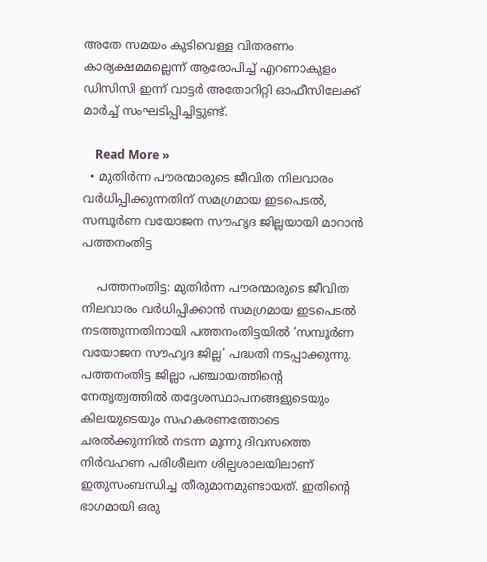അതേ സമയം കുടിവെള്ള വിതരണം കാര്യക്ഷമമല്ലെന്ന് ആരോപിച്ച് എറണാകുളം ഡിസിസി ഇന്ന് വാട്ടർ അതോറിറ്റി ഓഫീസിലേക്ക് മാർച്ച് സംഘടിപ്പിച്ചിട്ടുണ്ട്.

    Read More »
  • മുതിർന്ന പൗരന്മാരുടെ ജീവിത നിലവാരം വര്‍ധിപ്പിക്കുന്നതിന് സമഗ്രമായ ഇടപെടല്‍, സമ്പൂര്‍ണ വയോജന സൗഹൃദ ജില്ലയായി മാറാന്‍ പത്തനംതിട്ട

    പത്തനംതിട്ട: മുതിർന്ന പൗരന്മാരുടെ ജീവിത നിലവാരം വര്‍ധിപ്പിക്കാൻ സമഗ്രമായ ഇടപെടല്‍ നടത്തുന്നതിനായി പത്തനംതിട്ടയിൽ ‘സമ്പൂര്‍ണ വയോജന സൗഹൃദ ജില്ല’ പദ്ധതി നടപ്പാക്കുന്നു. പത്തനംതിട്ട ജില്ലാ പഞ്ചായത്തിന്റെ നേതൃത്വത്തില്‍ തദ്ദേശസ്ഥാപനങ്ങളുടെയും കിലയുടെയും സഹകരണത്തോടെ ചരല്‍ക്കുന്നില്‍ നടന്ന മൂന്നു ദിവസത്തെ നിര്‍വഹണ പരിശീലന ശില്പശാലയിലാണ് ഇതുസംബന്ധിച്ച തീരുമാനമുണ്ടായത്. ഇതിന്റെ ഭാഗമായി ഒരു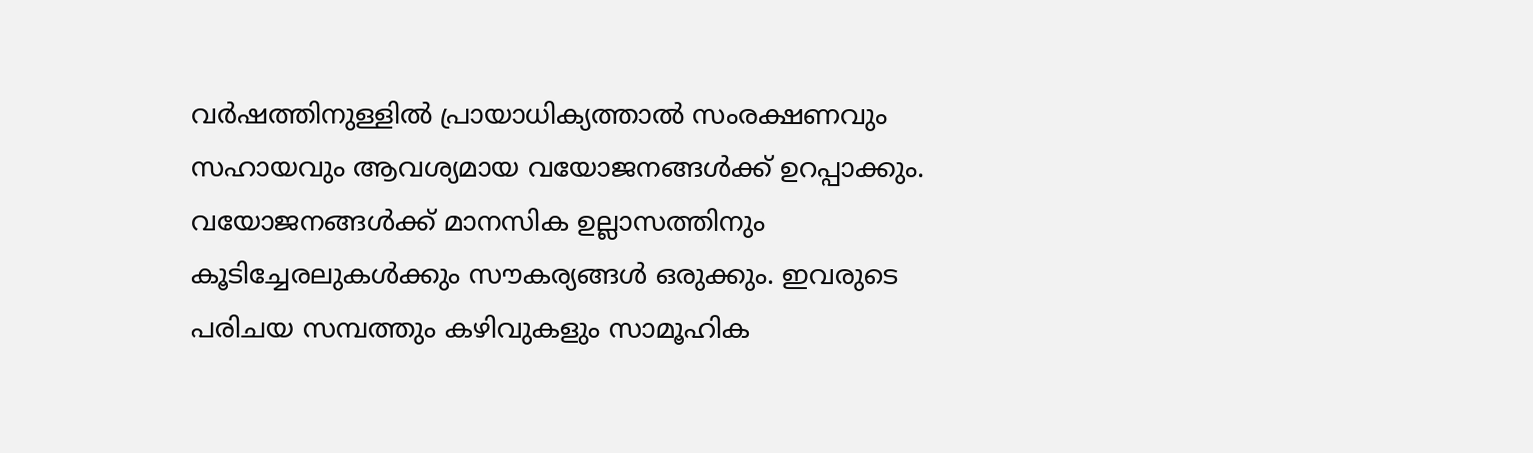വര്‍ഷത്തിനുള്ളില്‍ പ്രായാധിക്യത്താല്‍ സംരക്ഷണവും സഹായവും ആവശ്യമായ വയോജനങ്ങള്‍ക്ക് ഉറപ്പാക്കും. വയോജനങ്ങള്‍ക്ക് മാനസിക ഉല്ലാസത്തിനും കൂടിച്ചേരലുകള്‍ക്കും സൗകര്യങ്ങള്‍ ഒരുക്കും. ഇവരുടെ പരിചയ സമ്പത്തും കഴിവുകളും സാമൂഹിക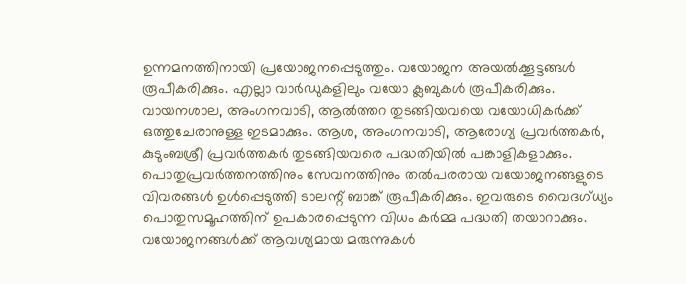ഉന്നമനത്തിനായി പ്രയോജനപ്പെടുത്തും. വയോജന അയല്‍ക്കൂട്ടങ്ങള്‍ രൂപീകരിക്കും. എല്ലാ വാര്‍ഡുകളിലും വയോ ക്ലബുകള്‍ രൂപീകരിക്കും. വായനശാല, അംഗനവാടി, ആല്‍ത്തറ തുടങ്ങിയവയെ വയോധികര്‍ക്ക് ഒത്തുചേരാനുള്ള ഇടമാക്കും. ആശ, അംഗനവാടി, ആരോഗ്യ പ്രവര്‍ത്തകര്‍, കുടുംബശ്രീ പ്രവര്‍ത്തകര്‍ തുടങ്ങിയവരെ പദ്ധതിയില്‍ പങ്കാളികളാക്കും. പൊതുപ്രവര്‍ത്തനത്തിനും സേവനത്തിനും തല്‍പരരായ വയോജനങ്ങളുടെ വിവരങ്ങള്‍ ഉള്‍പ്പെടുത്തി ടാലന്റ് ബാങ്ക് രൂപീകരിക്കും. ഇവരുടെ വൈദഗ്ധ്യം പൊതുസമൂഹത്തിന് ഉപകാരപ്പെടുന്ന വിധം കര്‍മ്മ പദ്ധതി തയാറാക്കും. വയോജനങ്ങള്‍ക്ക് ആവശ്യമായ മരുന്നുകള്‍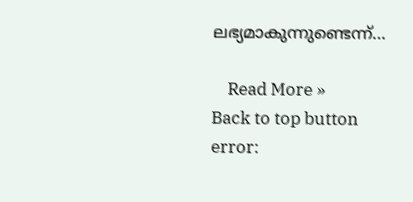ലഭ്യമാകുന്നുണ്ടെന്ന്…

    Read More »
Back to top button
error: